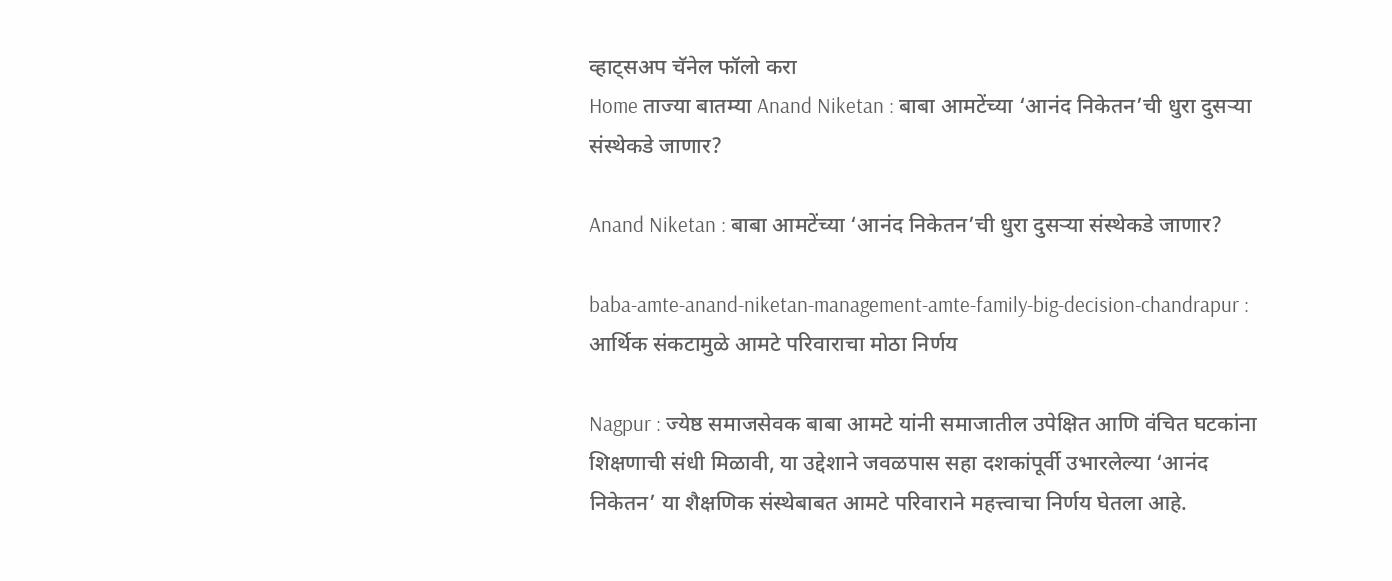व्हाट्सअप चॅनेल फॉलो करा
Home ताज्या बातम्या Anand Niketan : बाबा आमटेंच्या ‘आनंद निकेतन’ची धुरा दुसऱ्या संस्थेकडे जाणार?

Anand Niketan : बाबा आमटेंच्या ‘आनंद निकेतन’ची धुरा दुसऱ्या संस्थेकडे जाणार?

baba-amte-anand-niketan-management-amte-family-big-decision-chandrapur : आर्थिक संकटामुळे आमटे परिवाराचा मोठा निर्णय

Nagpur : ज्येष्ठ समाजसेवक बाबा आमटे यांनी समाजातील उपेक्षित आणि वंचित घटकांना शिक्षणाची संधी मिळावी, या उद्देशाने जवळपास सहा दशकांपूर्वी उभारलेल्या ‘आनंद निकेतन’ या शैक्षणिक संस्थेबाबत आमटे परिवाराने महत्त्वाचा निर्णय घेतला आहे.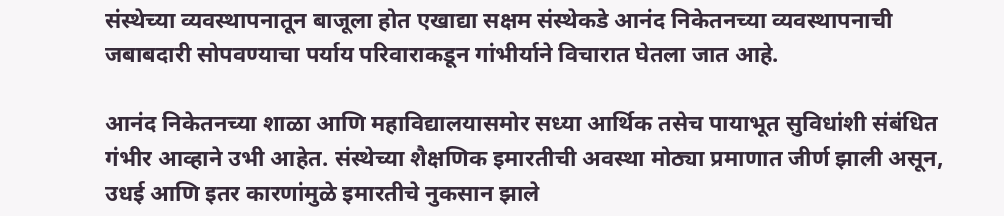संस्थेच्या व्यवस्थापनातून बाजूला होत एखाद्या सक्षम संस्थेकडे आनंद निकेतनच्या व्यवस्थापनाची जबाबदारी सोपवण्याचा पर्याय परिवाराकडून गांभीर्याने विचारात घेतला जात आहे.

आनंद निकेतनच्या शाळा आणि महाविद्यालयासमोर सध्या आर्थिक तसेच पायाभूत सुविधांशी संबंधित गंभीर आव्हाने उभी आहेत. संस्थेच्या शैक्षणिक इमारतीची अवस्था मोठ्या प्रमाणात जीर्ण झाली असून, उधई आणि इतर कारणांमुळे इमारतीचे नुकसान झाले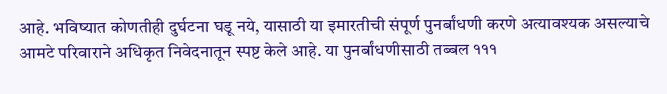आहे. भविष्यात कोणतीही दुर्घटना घडू नये, यासाठी या इमारतीची संपूर्ण पुनर्बांधणी करणे अत्यावश्यक असल्याचे आमटे परिवाराने अधिकृत निवेदनातून स्पष्ट केले आहे. या पुनर्बांधणीसाठी तब्बल १११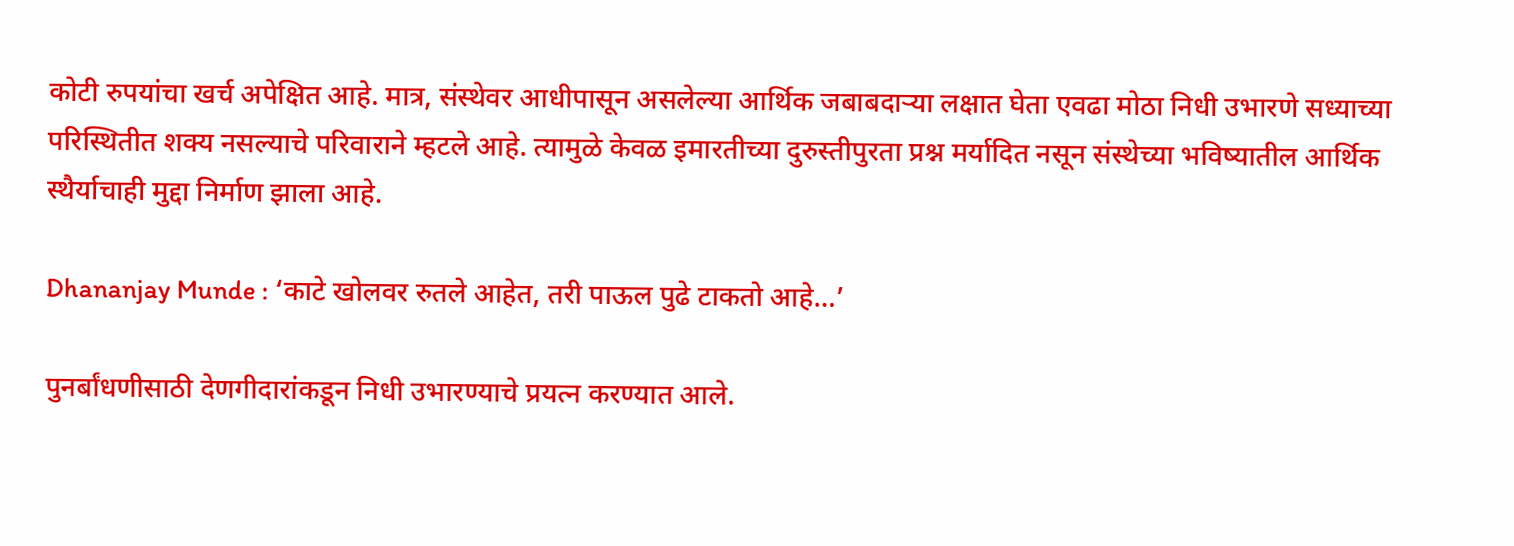कोटी रुपयांचा खर्च अपेक्षित आहे. मात्र, संस्थेवर आधीपासून असलेल्या आर्थिक जबाबदाऱ्या लक्षात घेता एवढा मोठा निधी उभारणे सध्याच्या परिस्थितीत शक्य नसल्याचे परिवाराने म्हटले आहे. त्यामुळे केवळ इमारतीच्या दुरुस्तीपुरता प्रश्न मर्यादित नसून संस्थेच्या भविष्यातील आर्थिक स्थैर्याचाही मुद्दा निर्माण झाला आहे.

Dhananjay Munde : ‘काटे खोलवर रुतले आहेत, तरी पाऊल पुढे टाकतो आहे…’

पुनर्बांधणीसाठी देणगीदारांकडून निधी उभारण्याचे प्रयत्न करण्यात आले.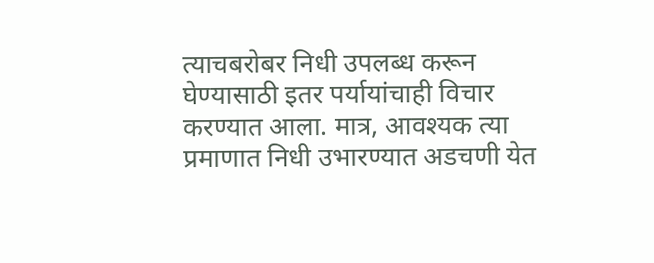त्याचबरोबर निधी उपलब्ध करून घेण्यासाठी इतर पर्यायांचाही विचार करण्यात आला. मात्र, आवश्यक त्या प्रमाणात निधी उभारण्यात अडचणी येत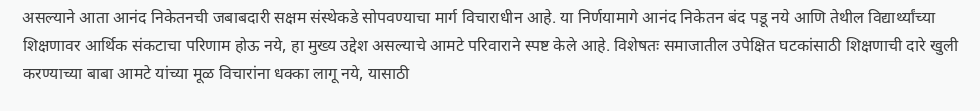असल्याने आता आनंद निकेतनची जबाबदारी सक्षम संस्थेकडे सोपवण्याचा मार्ग विचाराधीन आहे. या निर्णयामागे आनंद निकेतन बंद पडू नये आणि तेथील विद्यार्थ्यांच्या शिक्षणावर आर्थिक संकटाचा परिणाम होऊ नये, हा मुख्य उद्देश असल्याचे आमटे परिवाराने स्पष्ट केले आहे. विशेषतः समाजातील उपेक्षित घटकांसाठी शिक्षणाची दारे खुली करण्याच्या बाबा आमटे यांच्या मूळ विचारांना धक्का लागू नये, यासाठी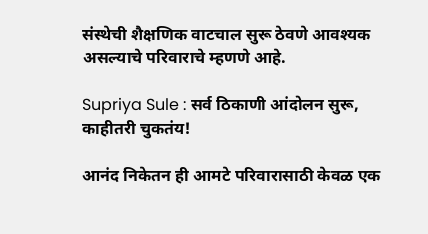संस्थेची शैक्षणिक वाटचाल सुरू ठेवणे आवश्यक असल्याचे परिवाराचे म्हणणे आहे.

Supriya Sule : सर्व ठिकाणी आंदोलन सुरू, काहीतरी चुकतंय!

आनंद निकेतन ही आमटे परिवारासाठी केवळ एक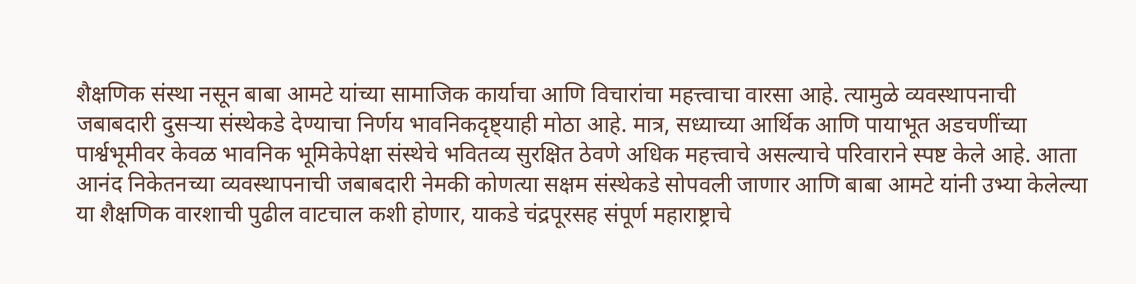शैक्षणिक संस्था नसून बाबा आमटे यांच्या सामाजिक कार्याचा आणि विचारांचा महत्त्वाचा वारसा आहे. त्यामुळे व्यवस्थापनाची जबाबदारी दुसऱ्या संस्थेकडे देण्याचा निर्णय भावनिकदृष्ट्याही मोठा आहे. मात्र, सध्याच्या आर्थिक आणि पायाभूत अडचणींच्या पार्श्वभूमीवर केवळ भावनिक भूमिकेपेक्षा संस्थेचे भवितव्य सुरक्षित ठेवणे अधिक महत्त्वाचे असल्याचे परिवाराने स्पष्ट केले आहे. आता आनंद निकेतनच्या व्यवस्थापनाची जबाबदारी नेमकी कोणत्या सक्षम संस्थेकडे सोपवली जाणार आणि बाबा आमटे यांनी उभ्या केलेल्या या शैक्षणिक वारशाची पुढील वाटचाल कशी होणार, याकडे चंद्रपूरसह संपूर्ण महाराष्ट्राचे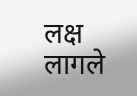लक्ष लागले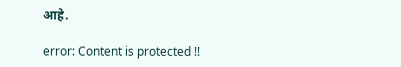आहे.

error: Content is protected !!